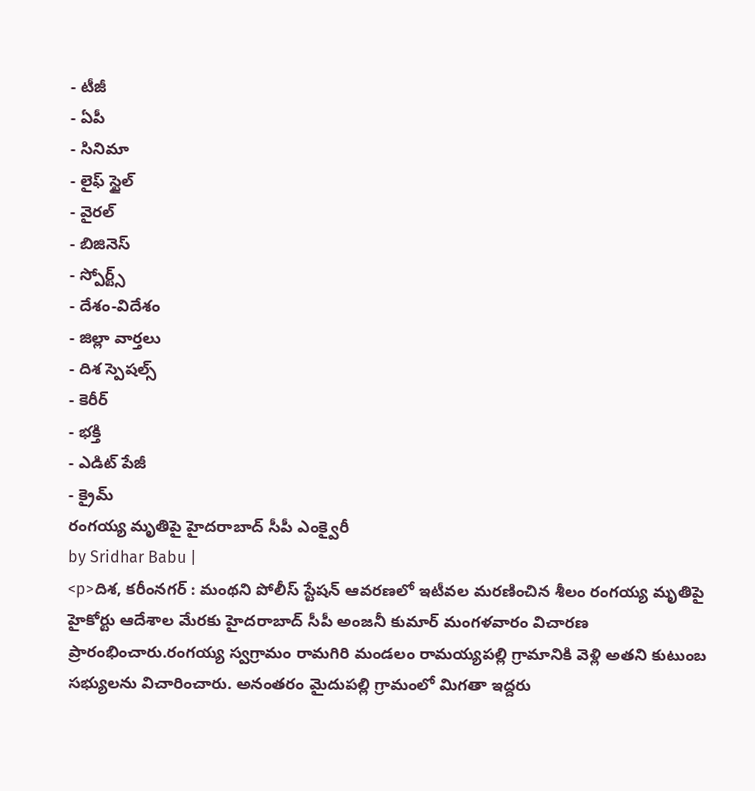- టీజీ
- ఏపీ
- సినిమా
- లైఫ్ స్టైల్
- వైరల్
- బిజినెస్
- స్పోర్ట్స్
- దేశం-విదేశం
- జిల్లా వార్తలు
- దిశ స్పెషల్స్
- కెరీర్
- భక్తి
- ఎడిట్ పేజీ
- క్రైమ్
రంగయ్య మృతిపై హైదరాబాద్ సీపీ ఎంక్వైరీ
by Sridhar Babu |
<p>దిశ, కరీంనగర్ : మంథని పోలీస్ స్టేషన్ ఆవరణలో ఇటీవల మరణించిన శీలం రంగయ్య మృతిపై హైకోర్టు ఆదేశాల మేరకు హైదరాబాద్ సీపీ అంజనీ కుమార్ మంగళవారం విచారణ ప్రారంభించారు.రంగయ్య స్వగ్రామం రామగిరి మండలం రామయ్యపల్లి గ్రామానికి వెళ్లి అతని కుటుంబ సభ్యులను విచారించారు. అనంతరం మైదుపల్లి గ్రామంలో మిగతా ఇద్దరు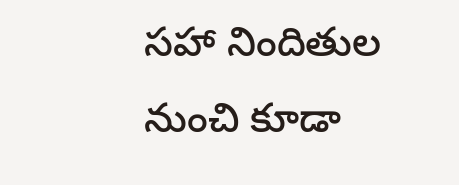సహా నిందితుల నుంచి కూడా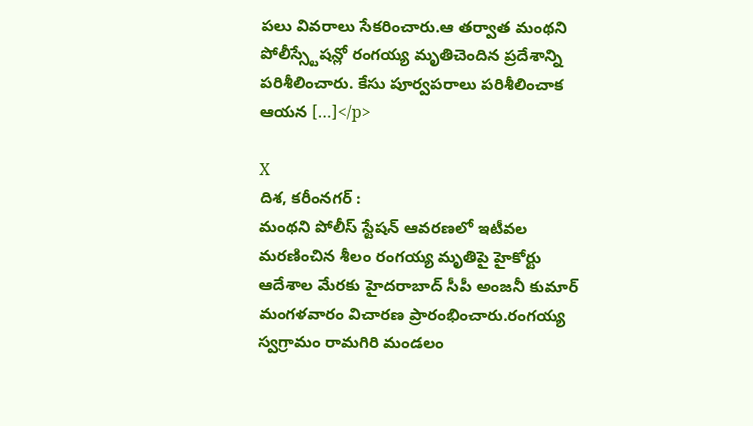పలు వివరాలు సేకరించారు.ఆ తర్వాత మంథని పోలీస్స్టేషన్లో రంగయ్య మృతిచెందిన ప్రదేశాన్ని పరిశీలించారు. కేసు పూర్వపరాలు పరిశీలించాక ఆయన […]</p>

X
దిశ, కరీంనగర్ :
మంథని పోలీస్ స్టేషన్ ఆవరణలో ఇటీవల మరణించిన శీలం రంగయ్య మృతిపై హైకోర్టు ఆదేశాల మేరకు హైదరాబాద్ సీపీ అంజనీ కుమార్ మంగళవారం విచారణ ప్రారంభించారు.రంగయ్య స్వగ్రామం రామగిరి మండలం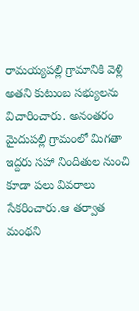రామయ్యపల్లి గ్రామానికి వెళ్లి అతని కుటుంబ సభ్యులను విచారించారు. అనంతరం మైదుపల్లి గ్రామంలో మిగతా ఇద్దరు సహా నిందితుల నుంచి కూడా పలు వివరాలు సేకరించారు.ఆ తర్వాత మంథని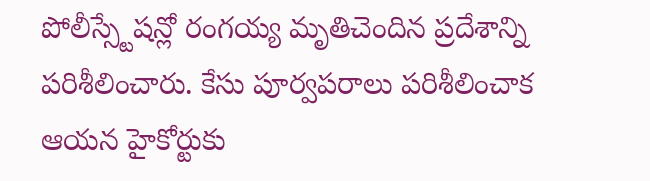పోలీస్స్టేషన్లో రంగయ్య మృతిచెందిన ప్రదేశాన్ని పరిశీలించారు. కేసు పూర్వపరాలు పరిశీలించాక ఆయన హైకోర్టుకు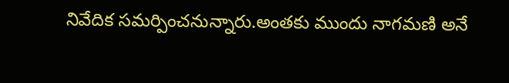నివేదిక సమర్పించనున్నారు.అంతకు ముందు నాగమణి అనే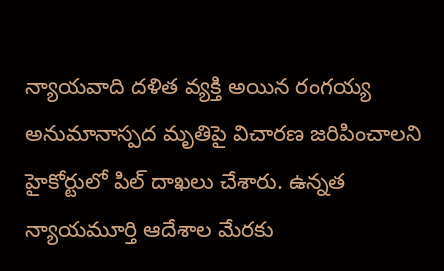న్యాయవాది దళిత వ్యక్తి అయిన రంగయ్య అనుమానాస్పద మృతిపై విచారణ జరిపించాలని హైకోర్టులో పిల్ దాఖలు చేశారు. ఉన్నత న్యాయమూర్తి ఆదేశాల మేరకు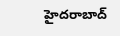హైదరాబాద్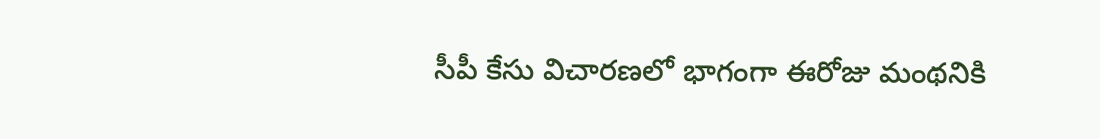సీపీ కేసు విచారణలో భాగంగా ఈరోజు మంథనికి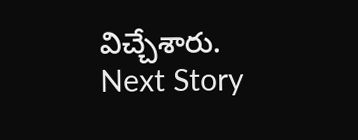విచ్చేశారు.
Next Story